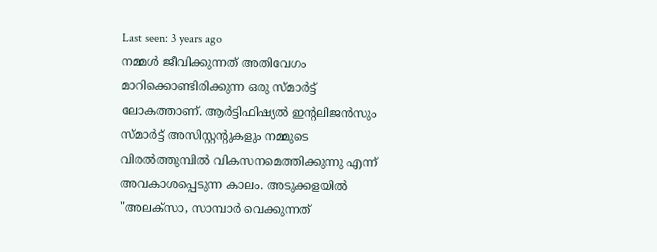Last seen: 3 years ago
നമ്മൾ ജീവിക്കുന്നത് അതിവേഗം മാറിക്കൊണ്ടിരിക്കുന്ന ഒരു സ്മാർട്ട് ലോകത്താണ്. ആർട്ടിഫിഷ്യൽ ഇന്റലിജൻസും സ്മാർട്ട് അസിസ്റ്റന്റുകളും നമ്മുടെ വിരൽത്തുമ്പിൽ വികസനമെത്തിക്കുന്നു എന്ന് അവകാശപ്പെടുന്ന കാലം. അടുക്കളയിൽ "അലക്സാ, സാമ്പാർ വെക്കുന്നത്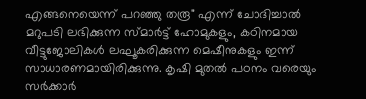എങ്ങനെയെന്ന് പറഞ്ഞു തരൂ" എന്ന് ചോദിച്ചാൽ മറുപടി ലഭിക്കുന്ന സ്മാർട്ട് ഹോമുകളും, കഠിനമായ വീട്ടുജോലികൾ ലഘൂകരിക്കുന്ന മെഷീനുകളും ഇന്ന് സാധാരണമായിരിക്കുന്നു. കൃഷി മുതൽ പഠനം വരെയും സർക്കാർ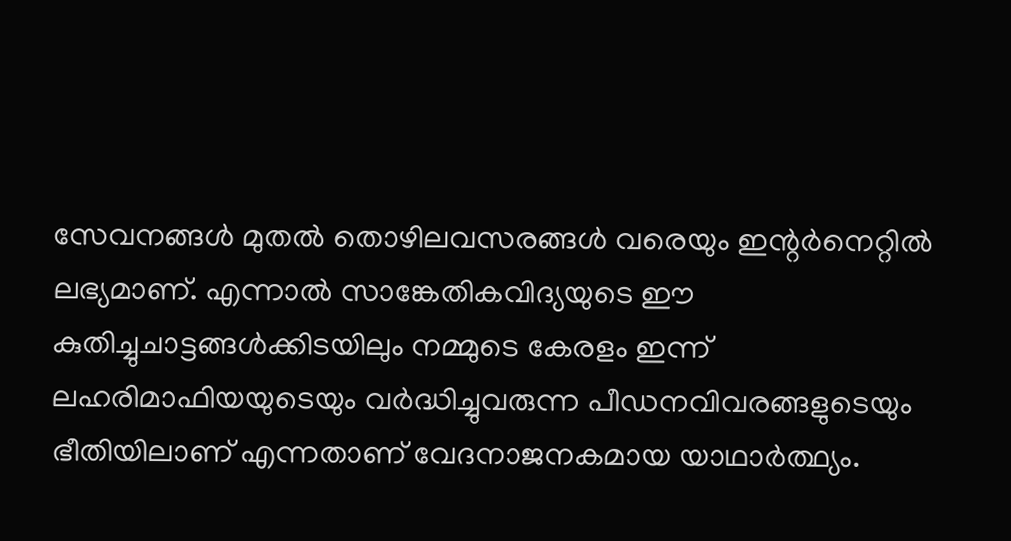സേവനങ്ങൾ മുതൽ തൊഴിലവസരങ്ങൾ വരെയും ഇന്റർനെറ്റിൽ ലഭ്യമാണ്. എന്നാൽ സാങ്കേതികവിദ്യയുടെ ഈ കുതിച്ചുചാട്ടങ്ങൾക്കിടയിലും നമ്മുടെ കേരളം ഇന്ന് ലഹരിമാഫിയയുടെയും വർദ്ധിച്ചുവരുന്ന പീഡനവിവരങ്ങളുടെയും ഭീതിയിലാണ് എന്നതാണ് വേദനാജനകമായ യാഥാർത്ഥ്യം.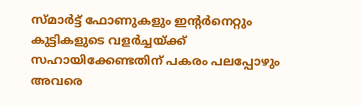സ്മാർട്ട് ഫോണുകളും ഇന്റർനെറ്റും കുട്ടികളുടെ വളർച്ചയ്ക്ക് സഹായിക്കേണ്ടതിന് പകരം പലപ്പോഴും അവരെ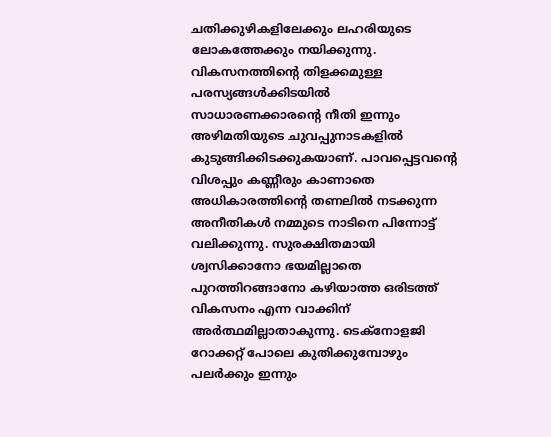ചതിക്കുഴികളിലേക്കും ലഹരിയുടെ ലോകത്തേക്കും നയിക്കുന്നു. വികസനത്തിന്റെ തിളക്കമുള്ള പരസ്യങ്ങൾക്കിടയിൽ സാധാരണക്കാരന്റെ നീതി ഇന്നും അഴിമതിയുടെ ചുവപ്പുനാടകളിൽ കുടുങ്ങിക്കിടക്കുകയാണ്. പാവപ്പെട്ടവന്റെ വിശപ്പും കണ്ണീരും കാണാതെ അധികാരത്തിന്റെ തണലിൽ നടക്കുന്ന അനീതികൾ നമ്മുടെ നാടിനെ പിന്നോട്ട് വലിക്കുന്നു. സുരക്ഷിതമായി ശ്വസിക്കാനോ ഭയമില്ലാതെ പുറത്തിറങ്ങാനോ കഴിയാത്ത ഒരിടത്ത് വികസനം എന്ന വാക്കിന് അർത്ഥമില്ലാതാകുന്നു. ടെക്നോളജി റോക്കറ്റ് പോലെ കുതിക്കുമ്പോഴും പലർക്കും ഇന്നും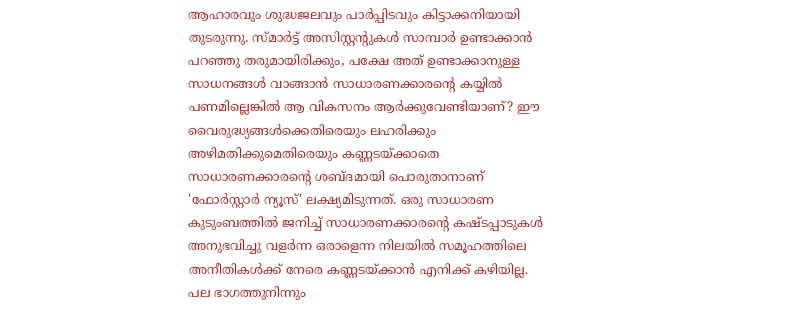ആഹാരവും ശുദ്ധജലവും പാർപ്പിടവും കിട്ടാക്കനിയായി തുടരുന്നു. സ്മാർട്ട് അസിസ്റ്റന്റുകൾ സാമ്പാർ ഉണ്ടാക്കാൻ പറഞ്ഞു തരുമായിരിക്കും, പക്ഷേ അത് ഉണ്ടാക്കാനുള്ള സാധനങ്ങൾ വാങ്ങാൻ സാധാരണക്കാരന്റെ കയ്യിൽ പണമില്ലെങ്കിൽ ആ വികസനം ആർക്കുവേണ്ടിയാണ്? ഈ വൈരുദ്ധ്യങ്ങൾക്കെതിരെയും ലഹരിക്കും അഴിമതിക്കുമെതിരെയും കണ്ണടയ്ക്കാതെ സാധാരണക്കാരന്റെ ശബ്ദമായി പൊരുതാനാണ് 'ഫോർസ്റ്റാർ ന്യൂസ്' ലക്ഷ്യമിടുന്നത്. ഒരു സാധാരണ കുടുംബത്തിൽ ജനിച്ച് സാധാരണക്കാരന്റെ കഷ്ടപ്പാടുകൾ അനുഭവിച്ചു വളർന്ന ഒരാളെന്ന നിലയിൽ സമൂഹത്തിലെ അനീതികൾക്ക് നേരെ കണ്ണടയ്ക്കാൻ എനിക്ക് കഴിയില്ല. പല ഭാഗത്തുനിന്നും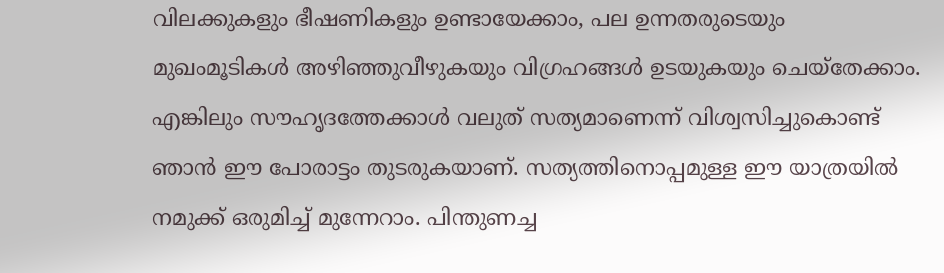വിലക്കുകളും ഭീഷണികളും ഉണ്ടായേക്കാം, പല ഉന്നതരുടെയും മുഖംമൂടികൾ അഴിഞ്ഞുവീഴുകയും വിഗ്രഹങ്ങൾ ഉടയുകയും ചെയ്തേക്കാം. എങ്കിലും സൗഹൃദത്തേക്കാൾ വലുത് സത്യമാണെന്ന് വിശ്വസിച്ചുകൊണ്ട് ഞാൻ ഈ പോരാട്ടം തുടരുകയാണ്. സത്യത്തിനൊപ്പമുള്ള ഈ യാത്രയിൽ നമുക്ക് ഒരുമിച്ച് മുന്നേറാം. പിന്തുണച്ച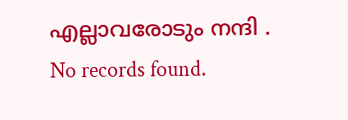എല്ലാവരോടും നന്ദി .
No records found.